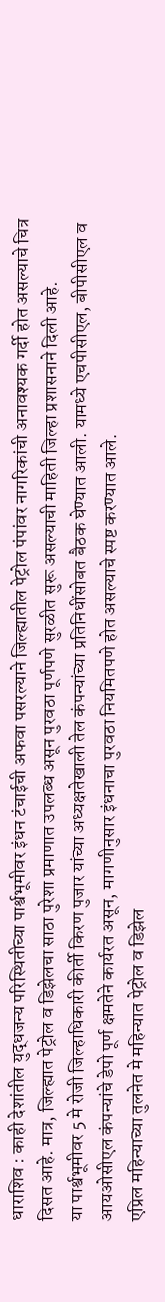धाराशिव : काही देशांतील युद्धजन्य परिस्थितीच्या पार्श्वभूमीवर इंधन टंचाईची अफवा पसरल्याने जिल्ह्यातील पेट्रोल पंपांवर नागरिकांची अनावश्यक गर्दी होत असल्याचे चित्र दिसत आहे. मात्र, जिल्ह्यात पेट्रोल व डिझेलचा साठा पुरेशा प्रमाणात उपलब्ध असून पुरवठा पूर्णपणे सुरळीत सुरू असल्याची माहिती जिल्हा प्रशासनाने दिली आहे.
या पार्श्वभूमीवर 5 मे रोजी जिल्हाधिकारी कीर्ती किरण पुजार यांच्या अध्यक्षतेखाली तेल कंपन्यांच्या प्रतिनिधींसोबत बैठक घेण्यात आली. यामध्ये एचपीसीएल, बीपीसीएल व आयओसीएल कंपन्यांचे डेपो पूर्ण क्षमतेने कार्यरत असून, मागणीनुसार इंधनाचा पुरवठा नियमितपणे होत असल्याचे स्पष्ट करण्यात आले.
एप्रिल महिन्याच्या तुलनेत मे महिन्यात पेट्रोल व डिझेल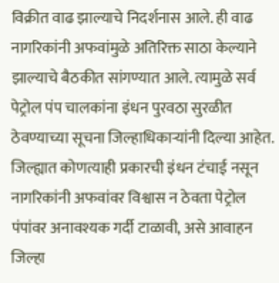विक्रीत वाढ झाल्याचे निदर्शनास आले. ही वाढ नागरिकांनी अफवांमुळे अतिरिक्त साठा केल्याने झाल्याचे बैठकीत सांगण्यात आले. त्यामुळे सर्व पेट्रोल पंप चालकांना इंधन पुरवठा सुरळीत ठेवण्याच्या सूचना जिल्हाधिकाऱ्यांनी दिल्या आहेत.
जिल्ह्यात कोणत्याही प्रकारची इंधन टंचाई नसून नागरिकांनी अफवांवर विश्वास न ठेवता पेट्रोल पंपांवर अनावश्यक गर्दी टाळावी, असे आवाहन जिल्हा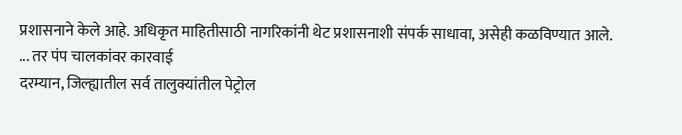प्रशासनाने केले आहे. अधिकृत माहितीसाठी नागरिकांनी थेट प्रशासनाशी संपर्क साधावा, असेही कळविण्यात आले.
... तर पंप चालकांवर कारवाई
दरम्यान, जिल्ह्यातील सर्व तालुक्यांतील पेट्रोल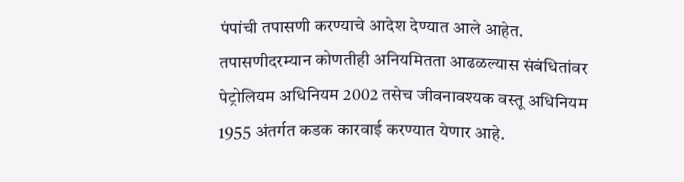पंपांची तपासणी करण्याचे आदेश देण्यात आले आहेत. तपासणीदरम्यान कोणतीही अनियमितता आढळल्यास संबंधितांवर पेट्रोलियम अधिनियम 2002 तसेच जीवनावश्यक वस्तू अधिनियम 1955 अंतर्गत कडक कारवाई करण्यात येणार आहे.